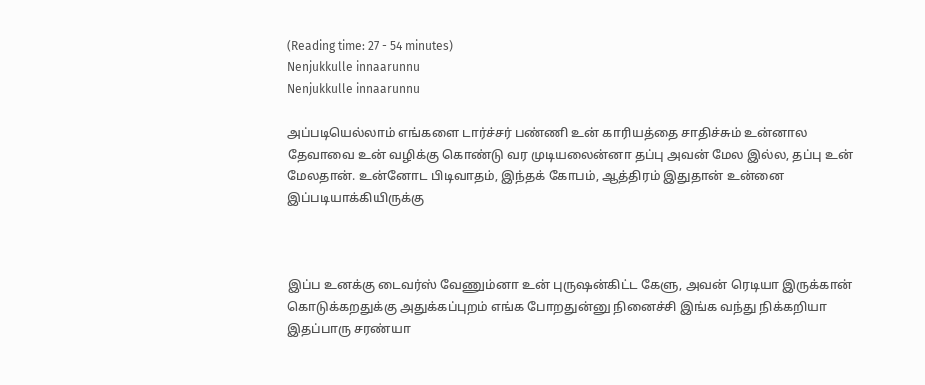(Reading time: 27 - 54 minutes)
Nenjukkulle innaarunnu
Nenjukkulle innaarunnu

அப்படியெல்லாம் எங்களை டார்ச்சர் பண்ணி உன் காரியத்தை சாதிச்சும் உன்னால தேவாவை உன் வழிக்கு கொண்டு வர முடியலைன்னா தப்பு அவன் மேல இல்ல, தப்பு உன் மேலதான். உன்னோட பிடிவாதம், இந்தக் கோபம், ஆத்திரம் இதுதான் உன்னை இப்படியாக்கியிருக்கு



இப்ப உனக்கு டைவர்ஸ் வேணும்னா உன் புருஷன்கிட்ட கேளு, அவன் ரெடியா இருக்கான் கொடுக்கறதுக்கு அதுக்கப்புறம் எங்க போறதுன்னு நினைச்சி இங்க வந்து நிக்கறியா இதப்பாரு சரண்யா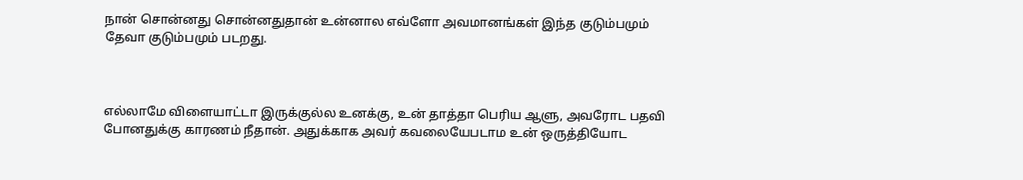நான் சொன்னது சொன்னதுதான் உன்னால எவ்ளோ அவமானங்கள் இந்த குடும்பமும் தேவா குடும்பமும் படறது.



எல்லாமே விளையாட்டா இருக்குல்ல உனக்கு, உன் தாத்தா பெரிய ஆளு, அவரோட பதவி போனதுக்கு காரணம் நீதான். அதுக்காக அவர் கவலையேபடாம உன் ஒருத்தியோட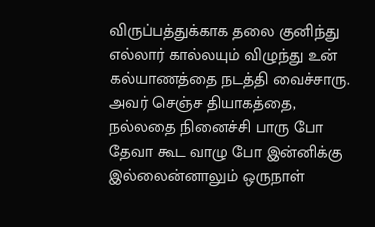விருப்பத்துக்காக தலை குனிந்து எல்லார் கால்லயும் விழுந்து உன் கல்யாணத்தை நடத்தி வைச்சாரு. அவர் செஞ்ச தியாகத்தை, நல்லதை நினைச்சி பாரு போ தேவா கூட வாழு போ இன்னிக்கு இல்லைன்னாலும் ஒருநாள்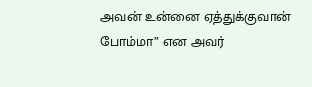அவன் உன்னை ஏத்துக்குவான் போம்மா” என அவர்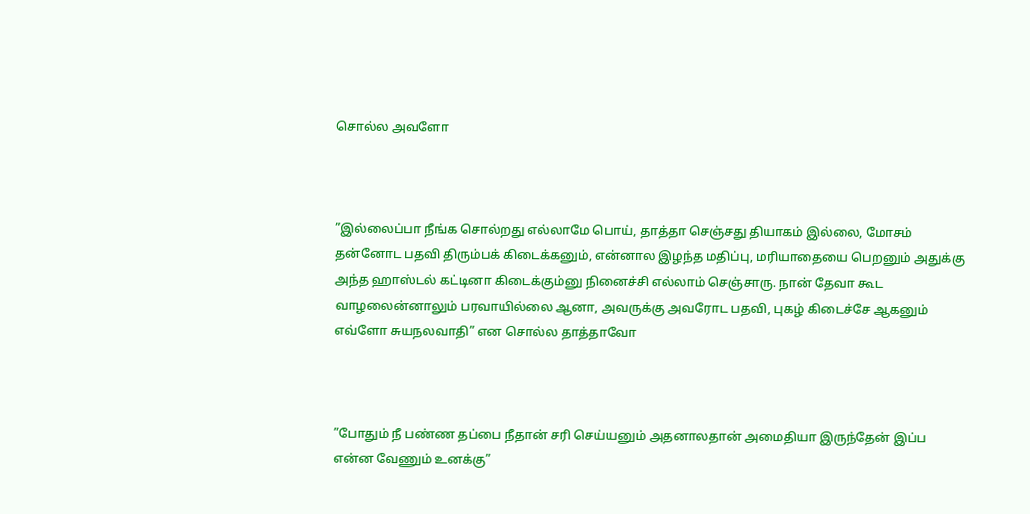சொல்ல அவளோ



”இல்லைப்பா நீங்க சொல்றது எல்லாமே பொய், தாத்தா செஞ்சது தியாகம் இல்லை, மோசம் தன்னோட பதவி திரும்பக் கிடைக்கனும், என்னால இழந்த மதிப்பு, மரியாதையை பெறனும் அதுக்கு அந்த ஹாஸ்டல் கட்டினா கிடைக்கும்னு நினைச்சி எல்லாம் செஞ்சாரு. நான் தேவா கூட வாழலைன்னாலும் பரவாயில்லை ஆனா, அவருக்கு அவரோட பதவி, புகழ் கிடைச்சே ஆகனும் எவ்ளோ சுயநலவாதி” என சொல்ல தாத்தாவோ



”போதும் நீ பண்ண தப்பை நீதான் சரி செய்யனும் அதனாலதான் அமைதியா இருந்தேன் இப்ப என்ன வேணும் உனக்கு”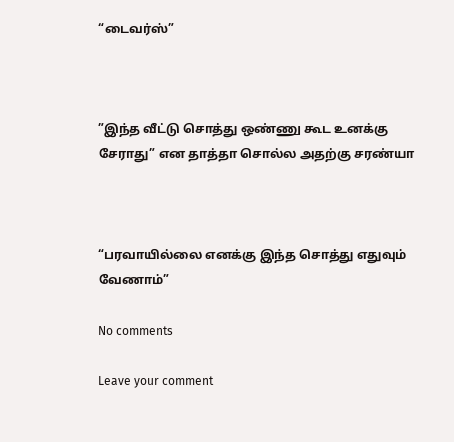“டைவர்ஸ்”



”இந்த வீட்டு சொத்து ஒண்ணு கூட உனக்கு சேராது” என தாத்தா சொல்ல அதற்கு சரண்யா



“பரவாயில்லை எனக்கு இந்த சொத்து எதுவும் வேணாம்”

No comments

Leave your comment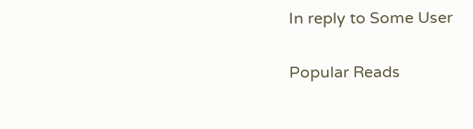In reply to Some User

Popular Reads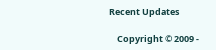Recent Updates

    Copyright © 2009 -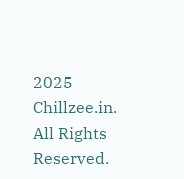2025 Chillzee.in. All Rights Reserved.